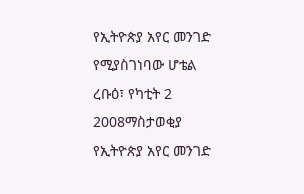የኢትዮጵያ አየር መንገድ የሚያስገነባው ሆቴል
ረቡዕ፣ የካቲት 2 2008ማስታወቂያ
የኢትዮጵያ አየር መንገድ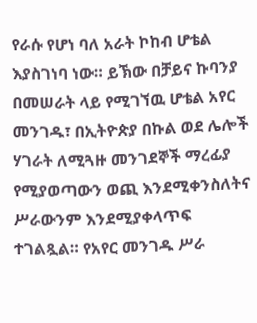የራሱ የሆነ ባለ አራት ኮከብ ሆቴል እያስገነባ ነው። ይኽው በቻይና ኩባንያ በመሠራት ላይ የሚገኘዉ ሆቴል አየር መንገዱ፣ በኢትዮጵያ በኩል ወደ ሌሎች ሃገራት ለሚጓዙ መንገደኞች ማረፊያ የሚያወጣውን ወጪ እንደሚቀንስለትና ሥራውንም እንደሚያቀላጥፍ ተገልጿል። የአየር መንገዱ ሥራ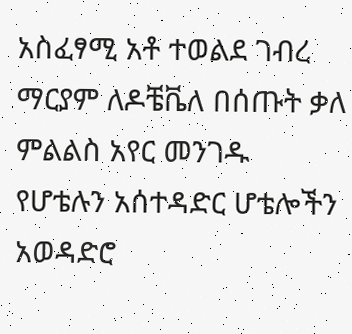አስፈፃሚ አቶ ተወልደ ገብረ ማርያም ለዶቼቬለ በሰጡት ቃለ ምልልስ አየር መንገዱ የሆቴሉን አሰተዳድር ሆቴሎችን አወዳድሮ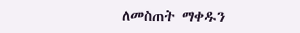ለመስጠት ማቀዱን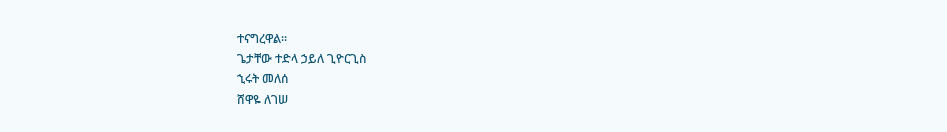ተናግረዋል።
ጌታቸው ተድላ ኃይለ ጊዮርጊስ
ኂሩት መለሰ
ሸዋዬ ለገሠ